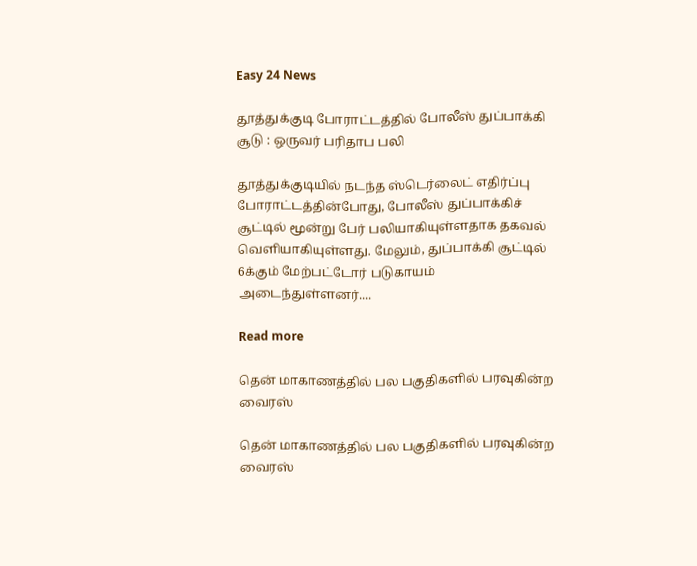Easy 24 News

தூத்துக்குடி போராட்டத்தில் போலீஸ் துப்பாக்கி சூடு : ஒருவர் பரிதாப பலி

தூத்துக்குடியில் நடந்த ஸ்டெர்லைட் எதிர்ப்பு போராட்டத்தின்போது, போலீஸ் துப்பாக்கிச் சூட்டில் மூன்று பேர் பலியாகியுள்ளதாக தகவல் வெளியாகியுள்ளது. மேலும், துப்பாக்கி சூட்டில் 6க்கும் மேற்பட்டோர் படுகாயம் அடைந்துள்ளனர்....

Read more

தென் மாகாணத்தில் பல பகுதிகளில் பரவுகின்ற வைரஸ்

தென் மாகாணத்தில் பல பகுதிகளில் பரவுகின்ற வைரஸ்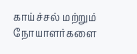காய்ச்சல் மற்றும் நோயாளர்களை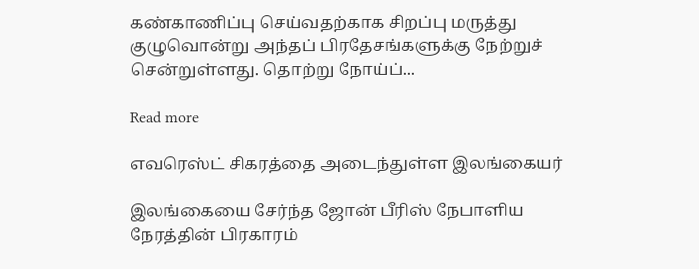கண்காணிப்பு செய்வதற்காக சிறப்பு மருத்து குழுவொன்று அந்தப் பிரதேசங்களுக்கு நேற்றுச் சென்றுள்ளது. தொற்று நோய்ப்...

Read more

எவரெஸ்ட் சிகரத்தை அடைந்துள்ள இலங்கையர்

இலங்கையை சேர்ந்த ஜோன் பீரிஸ் நேபாளிய நேரத்தின் பிரகாரம்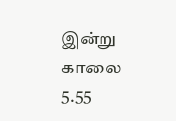இன்று காலை 5.55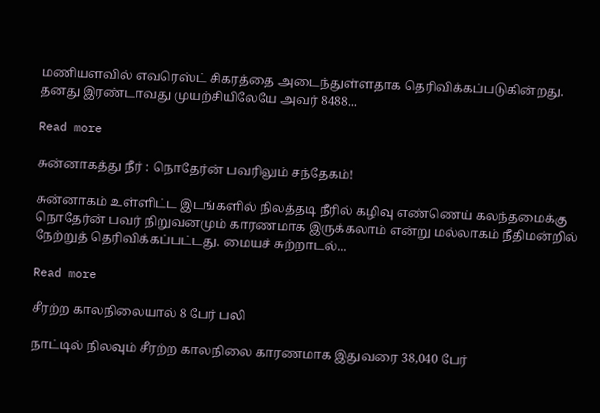மணியளவில் எவரெஸ்ட் சிகரத்தை அடைந்துள்ளதாக தெரிவிக்கப்படுகின்றது. தனது இரண்டாவது முயற்சியிலேயே அவர் 8488...

Read more

சுன்னாகத்து நீர் : நொதேர்ன் பவரிலும் சந்தேகம்!

சுன்னாகம் உள்ளிட்ட இடங்களில் நிலத்தடி நீரில் கழிவு எண்ணெய் கலந்தமைக்கு நொதேர்ன் பவர் நிறுவனமும் காரணமாக இருக்கலாம் என்று மல்லாகம் நீதிமன்றில் நேற்றுத் தெரிவிக்கப்பட்டது. மையச் சுற்றாடல்...

Read more

சீரற்ற காலநிலையால் 8 பேர் பலி

நாட்டில் நிலவும் சீரற்ற காலநிலை காரணமாக இதுவரை 38,040 பேர்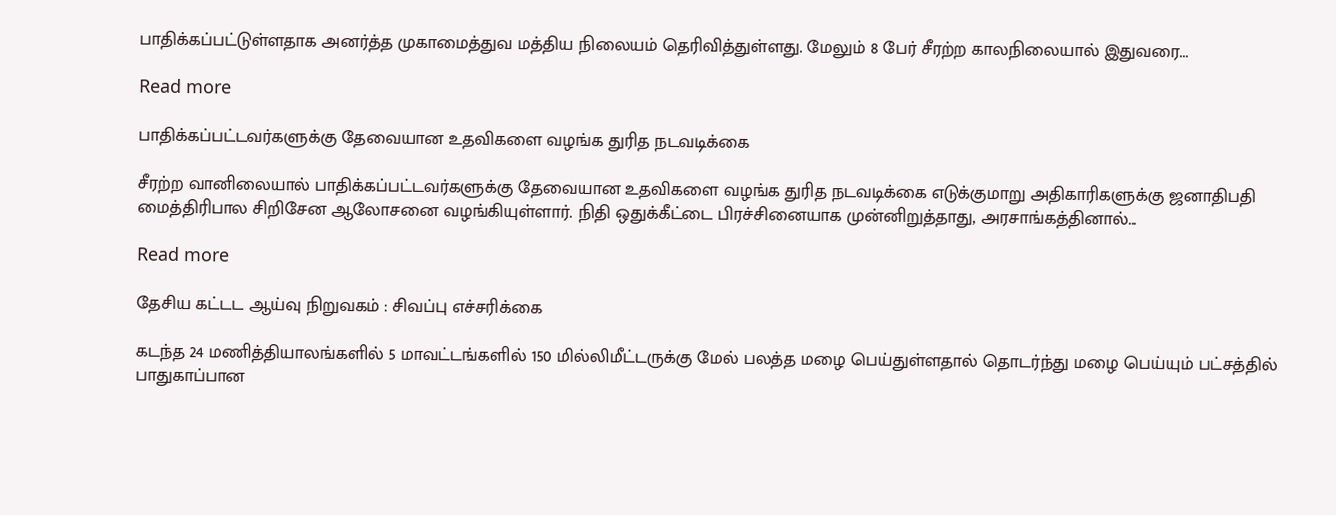பாதிக்கப்பட்டுள்ளதாக அனர்த்த முகாமைத்துவ மத்திய நிலையம் தெரிவித்துள்ளது. மேலும் 8 பேர் சீரற்ற காலநிலையால் இதுவரை...

Read more

பாதிக்கப்பட்டவர்களுக்கு தேவையான உதவிகளை வழங்க துரித நடவடிக்கை

சீரற்ற வானிலையால் பாதிக்கப்பட்டவர்களுக்கு தேவையான உதவிகளை வழங்க துரித நடவடிக்கை எடுக்குமாறு அதிகாரிகளுக்கு ஜனாதிபதி மைத்திரிபால சிறிசேன ஆலோசனை வழங்கியுள்ளார். நிதி ஒதுக்கீட்டை பிரச்சினையாக முன்னிறுத்தாது, அரசாங்கத்தினால்...

Read more

தேசிய கட்டட ஆய்வு நிறுவகம் : சிவப்பு எச்சரிக்கை

கடந்த 24 மணித்தியாலங்களில் 5 மாவட்டங்களில் 150 மில்லிமீட்டருக்கு மேல் பலத்த மழை பெய்துள்ளதால் தொடர்ந்து மழை பெய்யும் பட்சத்தில் பாதுகாப்பான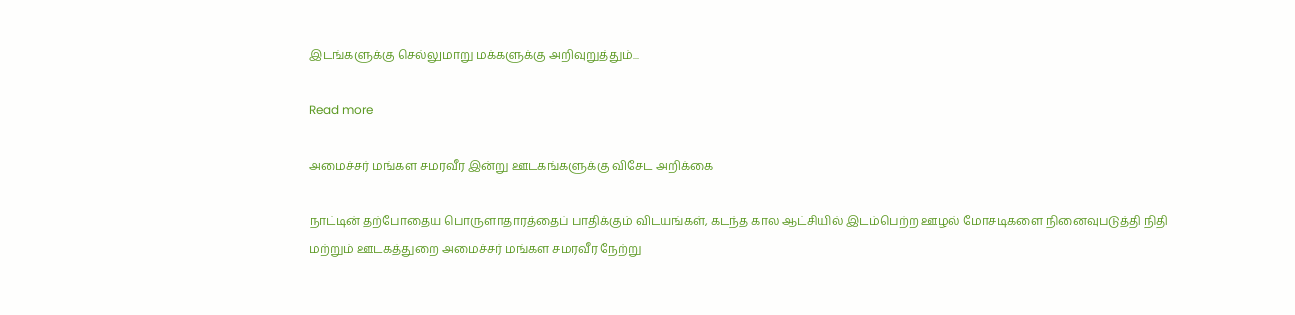இடங்களுக்கு செல்லுமாறு மக்களுக்கு அறிவுறுத்தும்...

Read more

அமைச்சர் மங்கள சமரவீர இன்று ஊடகங்களுக்கு விசேட அறிக்கை

நாட்டின் தற்போதைய பொருளாதாரத்தைப் பாதிக்கும் விடயங்கள், கடந்த கால ஆட்சியில் இடம்பெற்ற ஊழல் மோசடிகளை நினைவுபடுத்தி நிதி மற்றும் ஊடகத்துறை அமைச்சர் மங்கள சமரவீர நேற்று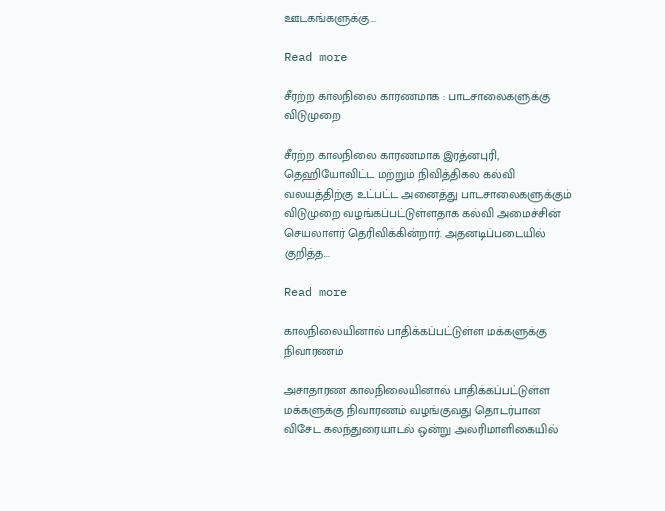ஊடகங்களுக்கு...

Read more

சீரற்ற காலநிலை காரணமாக : பாடசாலைகளுக்கு விடுமுறை

சீரற்ற காலநிலை காரணமாக இரத்னபுரி, தெஹியோவிட்ட மற்றும் நிவித்திகல கல்வி வலயத்திற்கு உட்பட்ட அனைத்து பாடசாலைகளுக்கும் விடுமுறை வழங்கப்பட்டுள்ளதாக கல்வி அமைச்சின் செயலாளர் தெரிவிக்கின்றார். அதனடிப்படையில் குறித்த...

Read more

காலநிலையினால் பாதிக்கப்பட்டுள்ள மக்களுக்கு நிவாரணம்

அசாதாரண காலநிலையினால் பாதிக்கப்பட்டுள்ள மக்களுக்கு நிவாரணம் வழங்குவது தொடர்பான விசேட கலந்துரையாடல் ஒன்று அலரிமாளிகையில்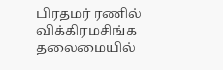பிரதமர் ரணில் விக்கிரமசிங்க தலைமையில்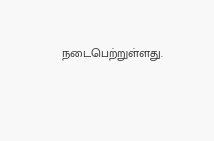நடைபெற்றுள்ளது.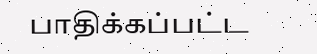பாதிக்கப்பட்ட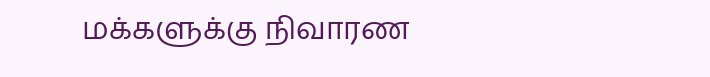மக்களுக்கு நிவாரண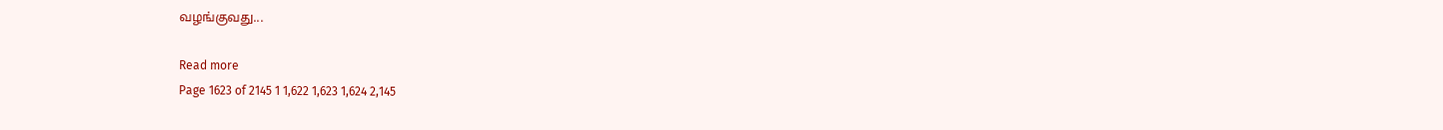வழங்குவது...

Read more
Page 1623 of 2145 1 1,622 1,623 1,624 2,145